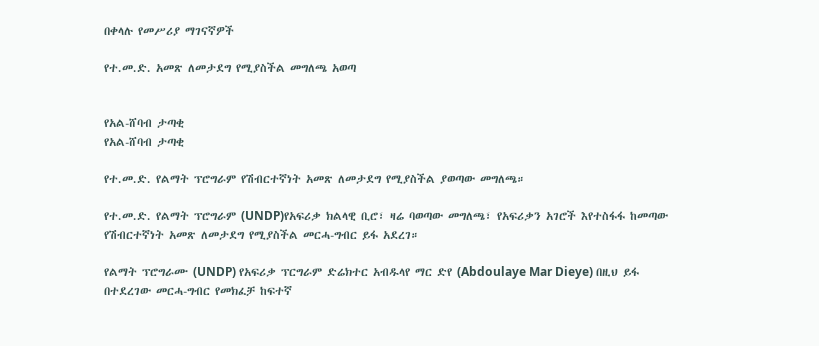በቀላሉ የመሥሪያ ማገናኛዎች

የተ.መ.ድ. አመጽ ለመታደግ የሚያስችል መግለጫ አወጣ


የአል-ሸባብ ታጣቂ
የአል-ሸባብ ታጣቂ

የተ.መ.ድ. የልማት ፕሮግራም የሽብርተኛነት አመጽ ለመታደግ የሚያስችል ያወጣው መግለጫ።

የተ.መ.ድ. የልማት ፕሮግራም (UNDP)የአፍሪቃ ክልላዊ ቢሮ፣ ዛሬ ባወጣው መግለጫ፣ የአፍሪቃን አገሮች እየተስፋፋ ከመጣው የሽብርተኛነት አመጽ ለመታደግ የሚያስችል መርሓ-ግብር ይፋ አደረገ።

የልማት ፕሮግራሙ (UNDP) የአፍሪቃ ፕርግራም ድሬክተር አብዱላየ ማር ድየ (Abdoulaye Mar Dieye) በዚህ ይፋ በተደረገው መርሓ-ግብር የመክፈቻ ከፍተኛ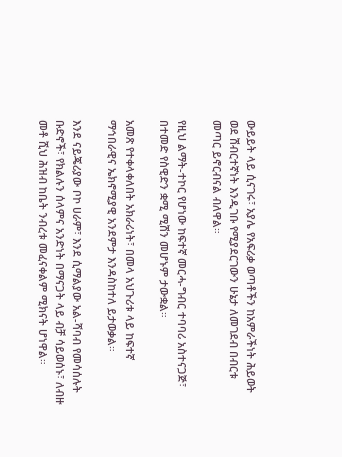ውይይት ላይ ሲናገሩ፣ አያሌ የአፍሪቃ ወጣቶችን ከአምራችነት ሕይወት ወደ ሽብርተኛነት እንዲገቡ የሚያደርገውን ሁኔታ ለመገደብ በብርቱ መጣር ይኖርብናል ብለዋል።

የዚህ ልማት-ተኮር የሆነው ከፍተኛ መርሓ-ግብር ተባባሪ አስተናጋጅ፣ በተመድ የስዊድን ቋሚ ሚሽን መሆኑም ታውቋል።

አመጽ የተቀላቀለበት አክራሪነት፣ በመላ አህጉሪቱ ላይ ከፍተኛ ማኅበራዊና ኤክኖሚያዊ አንደምታ እንዳስከተለ ይታወቃል።

እንደ ናይጄሪያው ቦኮ ሀራም፣ እንደ ሲማልያው አል-ሻባብ የመሳሰሉት ቡድኖች፣ የክልሉን ሰላምና አንድነት በማናጋት ላይ ብቻ ሳይወሰኑ፣ ለብዙ መቶ ሺህ ሕዝብ ከቤት ንብረቱ መፈናቀልም ሚክናት ሆነዋል።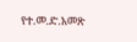የተ.መ.ድ.አመጽ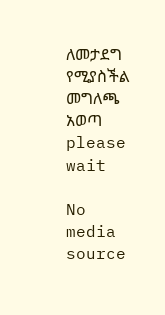ለመታደግ የሚያስችል መግለጫ አወጣ
please wait

No media source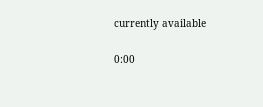currently available

0:00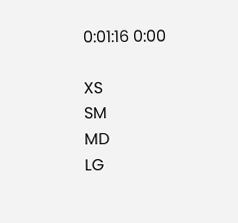0:01:16 0:00

XS
SM
MD
LG